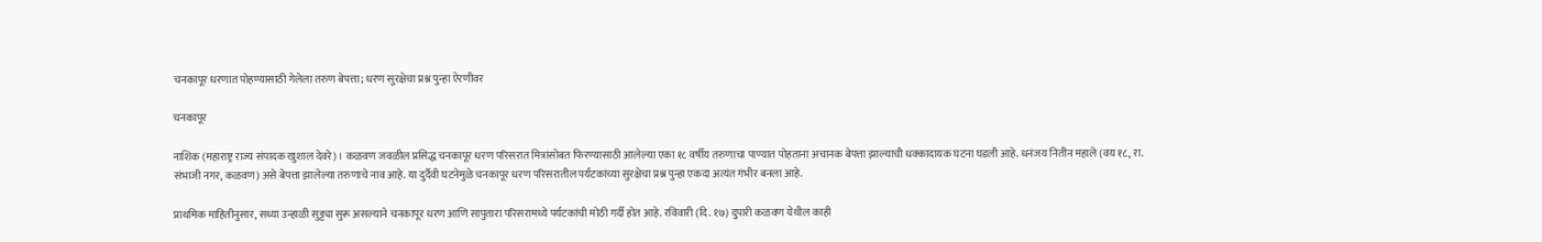चनकापूर धरणात पोहण्यासाठी गेलेला तरुण बेपत्ता; धरण सुरक्षेचा प्रश्न पुन्हा ऐरणीवर

चनकापूर

नाशिक (महाराष्ट्र राज्य संपादक खुशाल देवरे) । कळवण जवळील प्रसिद्ध चनकापूर धरण परिसरात मित्रांसोबत फिरण्यासाठी आलेल्या एका १८ वर्षीय तरुणाचा पाण्यात पोहताना अचानक बेपत्ता झाल्याची धक्कादायक घटना घडली आहे. धनंजय नितीन महाले (वय १८, रा. संभाजी नगर, कळवण) असे बेपत्ता झालेल्या तरुणाचे नाव आहे. या दुर्दैवी घटनेमुळे चनकापूर धरण परिसरातील पर्यटकांच्या सुरक्षेचा प्रश्न पुन्हा एकदा अत्यंत गंभीर बनला आहे.

प्राथमिक माहितीनुसार, सध्या उन्हाळी सुट्ट्या सुरू असल्याने चनकापूर धरण आणि सापुतारा परिसरामध्ये पर्यटकांची मोठी गर्दी होत आहे. रविवारी (दि. १७) दुपारी कळवण येथील काही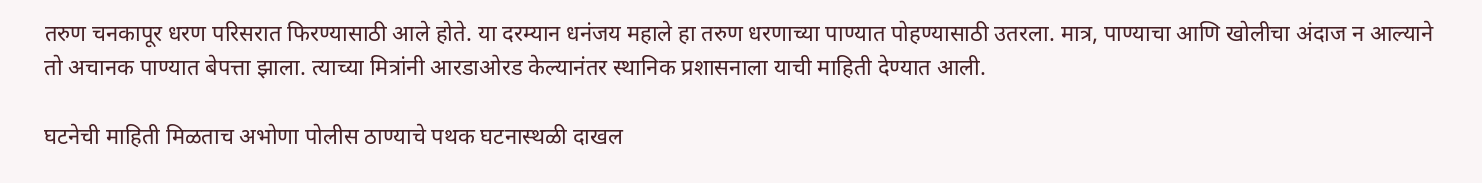तरुण चनकापूर धरण परिसरात फिरण्यासाठी आले होते. या दरम्यान धनंजय महाले हा तरुण धरणाच्या पाण्यात पोहण्यासाठी उतरला. मात्र, पाण्याचा आणि खोलीचा अंदाज न आल्याने तो अचानक पाण्यात बेपत्ता झाला. त्याच्या मित्रांनी आरडाओरड केल्यानंतर स्थानिक प्रशासनाला याची माहिती देण्यात आली.

घटनेची माहिती मिळताच अभोणा पोलीस ठाण्याचे पथक घटनास्थळी दाखल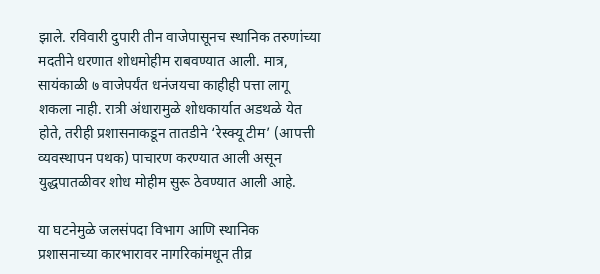झाले. रविवारी दुपारी तीन वाजेपासूनच स्थानिक तरुणांच्या मदतीने धरणात शोधमोहीम राबवण्यात आली. मात्र, सायंकाळी ७ वाजेपर्यंत धनंजयचा काहीही पत्ता लागू शकला नाही. रात्री अंधारामुळे शोधकार्यात अडथळे येत होते, तरीही प्रशासनाकडून तातडीने ‘रेस्क्यू टीम’ (आपत्ती व्यवस्थापन पथक) पाचारण करण्यात आली असून युद्धपातळीवर शोध मोहीम सुरू ठेवण्यात आली आहे.

या घटनेमुळे जलसंपदा विभाग आणि स्थानिक प्रशासनाच्या कारभारावर नागरिकांमधून तीव्र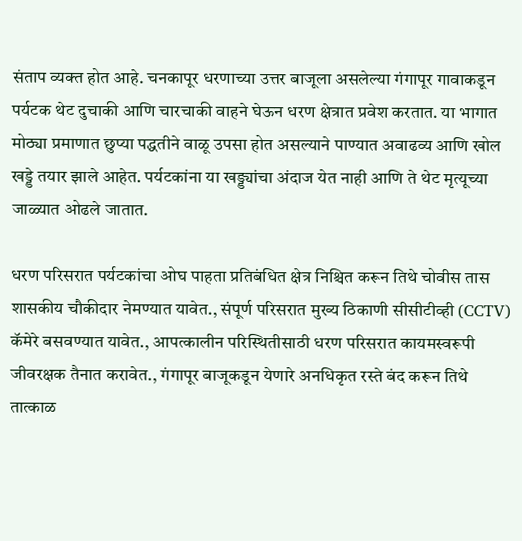संताप व्यक्त होत आहे. चनकापूर धरणाच्या उत्तर बाजूला असलेल्या गंगापूर गावाकडून पर्यटक थेट दुचाकी आणि चारचाकी वाहने घेऊन धरण क्षेत्रात प्रवेश करतात. या भागात मोठ्या प्रमाणात छुप्या पद्धतीने वाळू उपसा होत असल्याने पाण्यात अवाढव्य आणि खोल खड्डे तयार झाले आहेत. पर्यटकांना या खड्ड्यांचा अंदाज येत नाही आणि ते थेट मृत्यूच्या जाळ्यात ओढले जातात.

धरण परिसरात पर्यटकांचा ओघ पाहता प्रतिबंधित क्षेत्र निश्चित करून तिथे चोवीस तास शासकीय चौकीदार नेमण्यात यावेत., संपूर्ण परिसरात मुख्य ठिकाणी सीसीटीव्ही (CCTV) कॅमेरे बसवण्यात यावेत., आपत्कालीन परिस्थितीसाठी धरण परिसरात कायमस्वरूपी जीवरक्षक तैनात करावेत., गंगापूर बाजूकडून येणारे अनधिकृत रस्ते बंद करून तिथे तात्काळ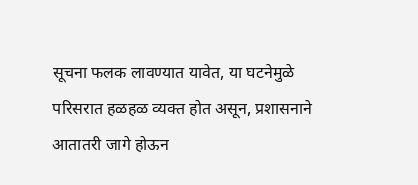सूचना फलक लावण्यात यावेत, या घटनेमुळे परिसरात हळहळ व्यक्त होत असून, प्रशासनाने आतातरी जागे होऊन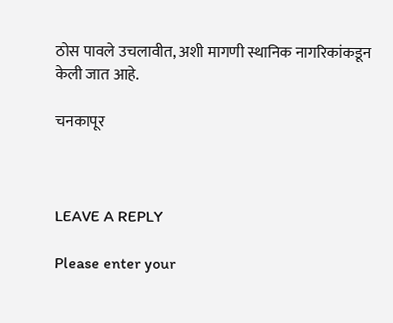ठोस पावले उचलावीत, अशी मागणी स्थानिक नागरिकांकडून केली जात आहे.

चनकापूर



LEAVE A REPLY

Please enter your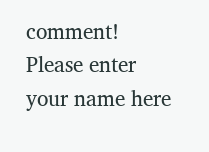comment!
Please enter your name here